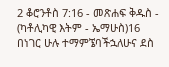2 ቆሮንቶስ 7:16 - መጽሐፍ ቅዱስ - (ካቶሊካዊ እትም - ኤማሁስ)16 በነገር ሁሉ ተማምኜባችኋለሁና ደስ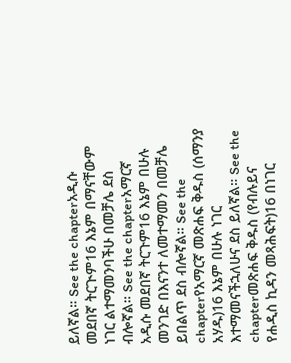ይለኛል። See the chapterአዲሱ መደበኛ ትርጒም16 እኔም በማናቸውም ነገር ልተማመንባችሁ በመቻሌ ደስ ብሎኛል። See the chapterአማርኛ አዲሱ መደበኛ ትርጉም16 እኔም በሁሉ መንገድ በእናንተ ለመተማመን በመቻሌ ይበልጥ ደስ ብሎኛል። See the chapterየአማርኛ መጽሐፍ ቅዱስ (ሰማንያ አሃዱ)16 እኔም በሁሉ ነገር እተማመናችኋለሁና ደስ ይለኛል። See the chapterመጽሐፍ ቅዱስ (የብሉይና የሐዲስ ኪዳን መጻሕፍት)16 በነገር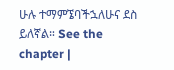ሁሉ ተማምኜባችኋለሁና ደስ ይለኛል። See the chapter |